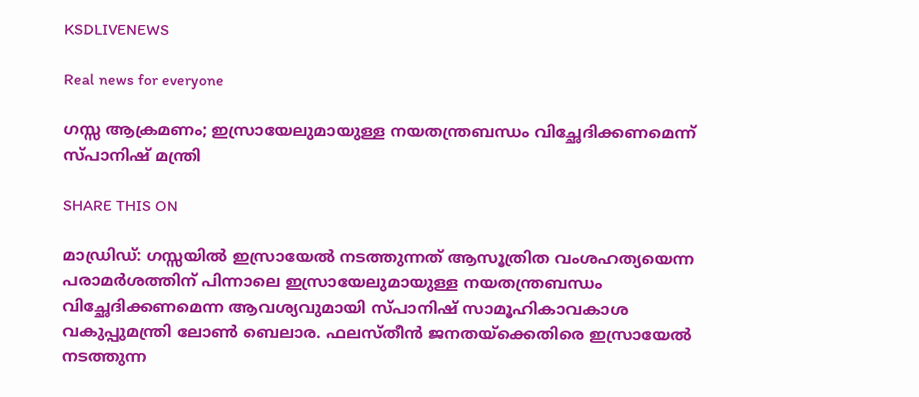KSDLIVENEWS

Real news for everyone

ഗസ്സ ആക്രമണം; ഇസ്രായേലുമായുള്ള നയതന്ത്രബന്ധം വിച്ഛേദിക്കണമെന്ന് സ്പാനിഷ് മന്ത്രി

SHARE THIS ON

മാഡ്രിഡ്: ഗസ്സയിൽ ഇസ്രായേൽ നടത്തുന്നത് ആസൂത്രിത വംശഹത്യയെന്ന പരാമർശത്തിന് പിന്നാലെ ഇസ്രായേലുമായുള്ള നയതന്ത്രബന്ധം വിച്ഛേദിക്കണമെന്ന ആവശ്യവുമായി സ്പാനിഷ് സാമൂഹികാവകാശ വകുപ്പുമന്ത്രി ലോണ്‍ ബെലാര. ഫലസ്തീൻ ജനതയ്‌ക്കെതിരെ ഇസ്രായേൽ നടത്തുന്ന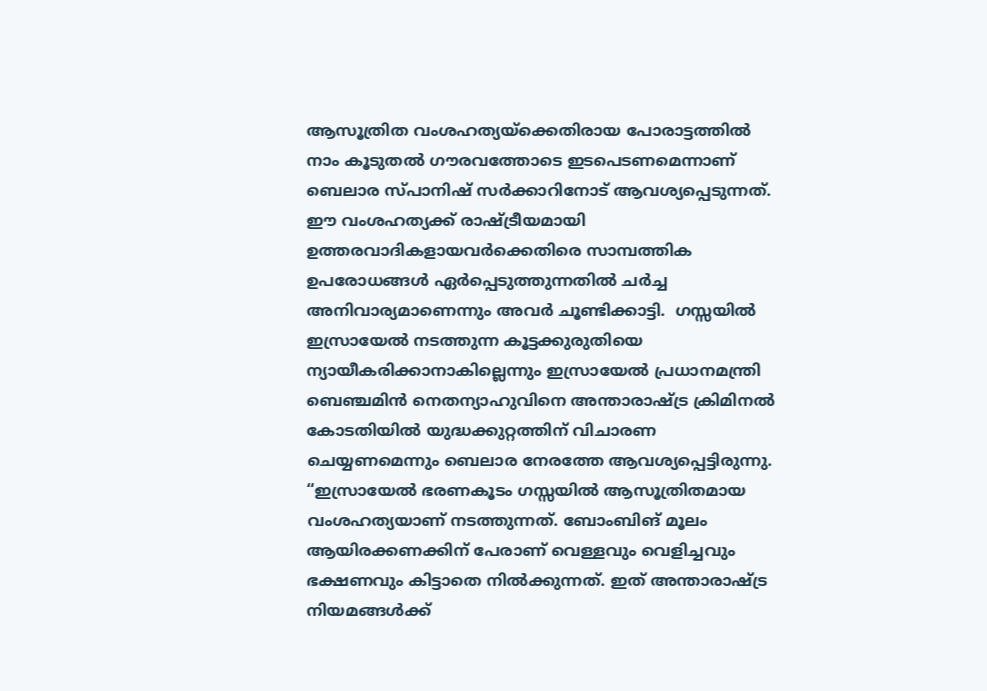ആസൂത്രിത വംശഹത്യയ്‌ക്കെതിരായ പോരാട്ടത്തിൽ നാം കൂടുതൽ ഗൗരവത്തോടെ ഇടപെടണമെന്നാണ് ബെലാര സ്പാനിഷ് സർക്കാറിനോട് ആവശ്യപ്പെടുന്നത്. ഈ വംശഹത്യക്ക് രാഷ്ട്രീയമായി ഉത്തരവാദികളായവർക്കെതിരെ സാമ്പത്തിക ഉപരോധങ്ങൾ ഏർപ്പെടുത്തുന്നതിൽ ചർച്ച അനിവാര്യമാണെന്നും അവർ ചൂണ്ടിക്കാട്ടി.  ഗസ്സയില്‍ ഇസ്രായേൽ നടത്തുന്ന കൂട്ടക്കുരുതിയെ ന്യായീകരിക്കാനാകില്ലെന്നും ഇസ്രായേൽ പ്രധാനമന്ത്രി ബെഞ്ചമിൻ നെതന്യാഹുവിനെ അന്താരാഷ്ട്ര ക്രിമിനൽ കോടതിയിൽ യുദ്ധക്കുറ്റത്തിന് വിചാരണ ചെയ്യണമെന്നും ബെലാര നേരത്തേ ആവശ്യപ്പെട്ടിരുന്നു. “ഇസ്രായേൽ ഭരണകൂടം ഗസ്സയിൽ ആസൂത്രിതമായ വംശഹത്യയാണ് നടത്തുന്നത്. ബോംബിങ് മൂലം ആയിരക്കണക്കിന് പേരാണ് വെള്ളവും വെളിച്ചവും ഭക്ഷണവും കിട്ടാതെ നിൽക്കുന്നത്. ഇത് അന്താരാഷ്ട്ര നിയമങ്ങൾക്ക്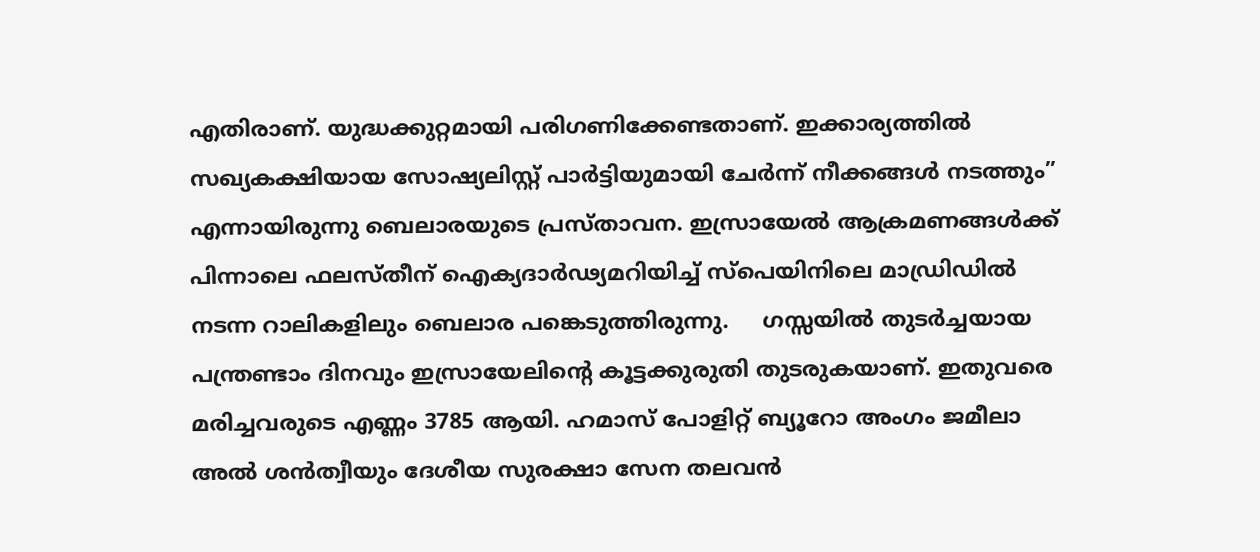എതിരാണ്. യുദ്ധക്കുറ്റമായി പരിഗണിക്കേണ്ടതാണ്. ഇക്കാര്യത്തിൽ സഖ്യകക്ഷിയായ സോഷ്യലിസ്റ്റ് പാർട്ടിയുമായി ചേർന്ന് നീക്കങ്ങൾ നടത്തും” എന്നായിരുന്നു ബെലാരയുടെ പ്രസ്താവന. ഇസ്രായേല്‍ ആക്രമണങ്ങള്‍ക്ക് പിന്നാലെ ഫലസ്തീന് ഐക്യദാര്‍ഢ്യമറിയിച്ച് സ്പെയിനിലെ മാഡ്രിഡിൽ നടന്ന റാലികളിലും ബെലാര പങ്കെടുത്തിരുന്നു.     ഗസ്സയിൽ തുടർച്ചയായ പന്ത്രണ്ടാം ദിനവും ഇസ്രായേലിന്റെ കൂട്ടക്കുരുതി തുടരുകയാണ്. ഇതുവരെ മരിച്ചവരുടെ എണ്ണം 3785 ആയി. ഹമാസ് പോളിറ്റ് ബ്യൂറോ അംഗം ജമീലാ അൽ ശൻത്വീയും ദേശീയ സുരക്ഷാ സേന തലവൻ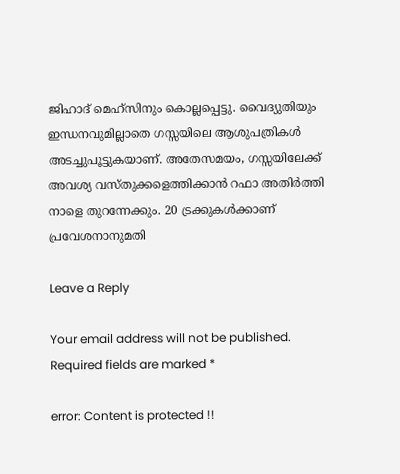ജിഹാദ് മെഹ്സിനും കൊല്ലപ്പെട്ടു. വൈദ്യുതിയും ഇന്ധനവുമില്ലാതെ ഗസ്സയിലെ ആശുപത്രികൾ അടച്ചുപൂട്ടുകയാണ്. അതേസമയം, ഗസ്സയിലേക്ക് അവശ്യ വസ്തുക്കളെത്തിക്കാൻ റഫാ അതിർത്തി നാളെ തുറന്നേക്കും. 20 ട്രക്കുകൾക്കാണ് പ്രവേശനാനുമതി

Leave a Reply

Your email address will not be published. Required fields are marked *

error: Content is protected !!